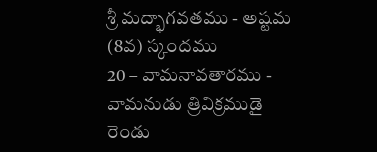శ్రీ మద్భాగవతము - అష్టమ (8వ) స్కందము
20 – వామనావతారము - వామనుడు త్రివిక్రముడై రెండు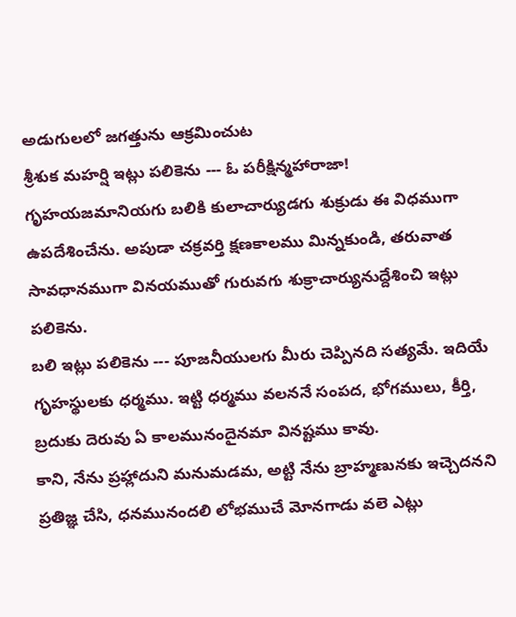అడుగులలో జగత్తును ఆక్రమించుట
శ్రీశుక మహర్షి ఇట్లు పలికెను --- ఓ పరీక్షిన్మహారాజా! గృహయజమానియగు బలికి కులాచార్యుడగు శుక్రుడు ఈ విధముగా ఉపదేశించేను. అపుడా చక్రవర్తి క్షణకాలము మిన్నకుండి, తరువాత సావధానముగా వినయముతో గురువగు శుక్రాచార్యునుద్దేశించి ఇట్లు పలికెను.
బలి ఇట్లు పలికెను --- పూజనీయులగు మీరు చెప్పినది సత్యమే. ఇదియే గృహస్థులకు ధర్మము. ఇట్టి ధర్మము వలననే సంపద, భోగములు, కీర్తి, బ్రదుకు దెరువు ఏ కాలమునందైనమా వినష్టము కావు.
కాని, నేను ప్రహ్లాదుని మనుమడమ, అట్టి నేను బ్రాహ్మణునకు ఇచ్చెదనని ప్రతిజ్ఞ చేసి, ధనమునందలి లోభముచే మోనగాడు వలె ఎట్లు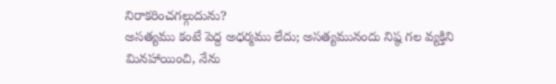నిరాకరించగల్గుదును?
అసత్యము కంటే పెద్ద అధర్మము లేదు; అసత్యమునందు నిష్ఠ గల వ్యక్తిని మినహాయించి, నేను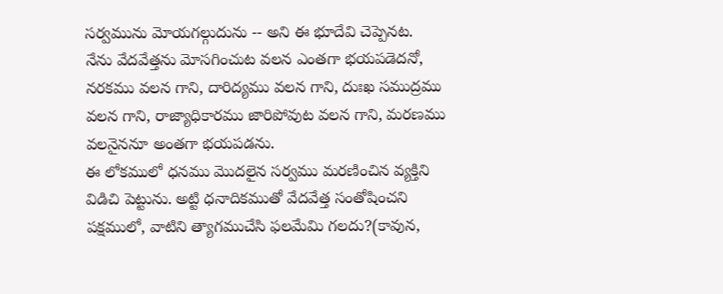సర్వమును మోయగల్గుదును -- అని ఈ భూదేవి చెప్పెనట.
నేను వేదవేత్తను మోసగించుట వలన ఎంతగా భయపడెదనో, నరకము వలన గాని, దారిద్యము వలన గాని, దుఃఖ సముద్రము వలన గాని, రాజ్యాధికారము జారిపోవుట వలన గాని, మరణము వలనైననూ అంతగా భయపడను.
ఈ లోకములో ధనము మొదలైన సర్వము మరణించిన వ్యక్తిని విడిచి పెట్టును. అట్టి ధనాదికముతో వేదవేత్త సంతోషించని పక్షములో, వాటిని త్యాగముచేసి ఫలమేమి గలదు?(కావున,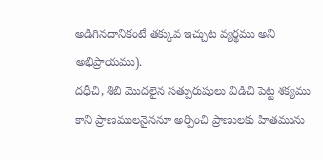అడిగినదానికంటే తక్కువ ఇచ్చుట వ్యర్థము అని అభిప్రాయము).
దధీచి, శిబి మొదలైన సత్పురుషులు విడిచి పెట్ట శక్యము కాని ప్రాణములనైననూ అర్పించి ప్రాణులకు హితమును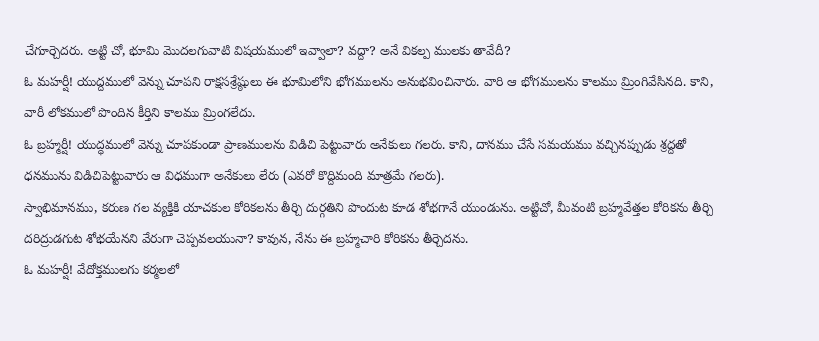చేగూర్చెదరు. అట్టి చో, భూమి మొదలగువాటి విషయములో ఇవ్వాలా? వద్దా? అనే వికల్ప ములకు తావేదీ?
ఓ మహర్షీ! యుద్దములో వెన్ను చూపని రాక్షసశ్రేష్ఠులు ఈ భూమిలోని భోగములను అనుభవించినారు. వారి ఆ భోగములను కాలము మ్రింగివేసినది. కాని, వారీ లోకములో పొందిన కీర్తిని కాలము మ్రింగలేదు.
ఓ బ్రహ్మర్షీ! యుద్ధములో వెన్ను చూపకుండా ప్రాణములను విడిచి పెట్టువారు అనేకులు గలరు. కాని, దానము చేసే సమయము వచ్చినప్పుడు శ్రద్దతో ధనమును విడిచిపెట్టువారు ఆ విధముగా అనేకులు లేరు (ఎవరో కొద్దిమంది మాత్రమే గలరు).
స్వాభిమానము, కరుణ గల వ్యక్తికి యాచకుల కోరికలను తీర్చి దుర్గతిని పొందుట కూడ శోభగానే యుండును. అట్టిచో, మీవంటి బ్రహ్మవేత్తల కోరికను తీర్చి దరిద్రుడగుట శోభయేనని వేరుగా చెప్పవలయునా? కావున, నేను ఈ బ్రహ్మచారి కోరికను తీర్చెదను.
ఓ మహర్షీ! వేదోక్తములగు కర్మలలో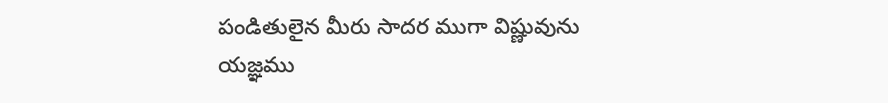పండితులైన మీరు సాదర ముగా విష్ణువును యజ్ఞము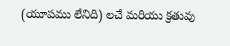(యూపము లేనిది) లచే మరియు క్రతువు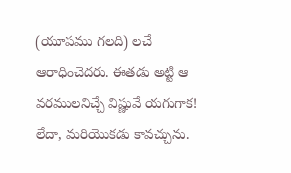(యూపము గలది) లచే ఆరాధించెదరు. ఈతడు అట్టి ఆ వరములనిచ్చే విష్ణువే యగుగాక! లేదా, మరియొకడు కావచ్చును.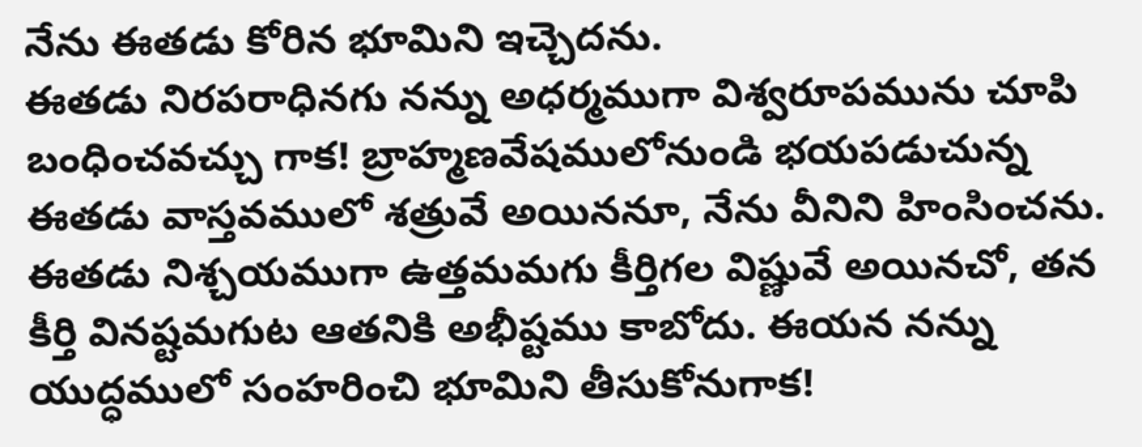నేను ఈతడు కోరిన భూమిని ఇచ్చెదను.
ఈతడు నిరపరాధినగు నన్ను అధర్మముగా విశ్వరూపమును చూపి బంధించవచ్చు గాక! బ్రాహ్మణవేషములోనుండి భయపడుచున్న ఈతడు వాస్తవములో శత్రువే అయిననూ, నేను వీనిని హింసించను.
ఈతడు నిశ్చయముగా ఉత్తమమగు కీర్తిగల విష్ణువే అయినచో, తన కీర్తి వినష్టమగుట ఆతనికి అభీష్టము కాబోదు. ఈయన నన్ను యుద్ధములో సంహరించి భూమిని తీసుకోనుగాక!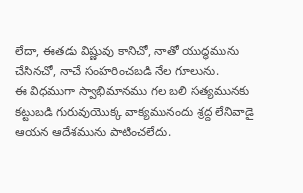లేదా, ఈతడు విష్ణువు కానిచో, నాతో యుద్ధమును చేసినచో, నాచే సంహరించబడి నేల గూలును.
ఈ విధముగా స్వాభిమానము గల బలి సత్యమునకు కట్టుబడి గురువుయొక్క వాక్యమునందు శ్రద్ద లేనివాడై ఆయన ఆదేశమును పాటించలేదు.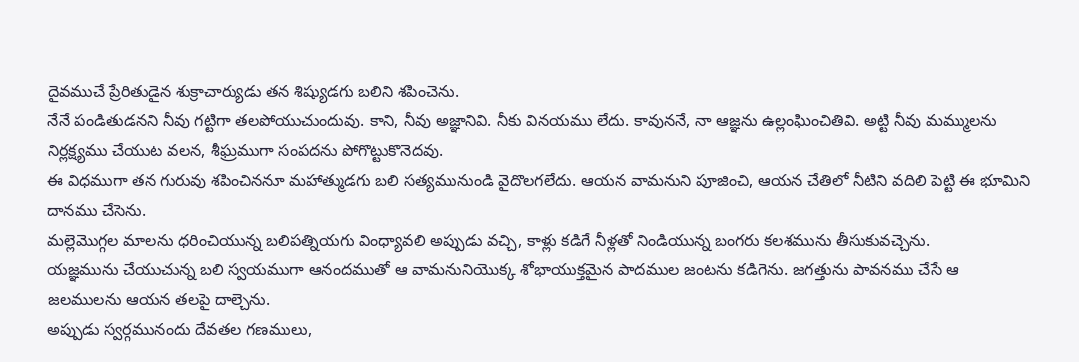దైవముచే ప్రేరితుడైన శుక్రాచార్యుడు తన శిష్యుడగు బలిని శపించెను.
నేనే పండితుడనని నీవు గట్టిగా తలపోయుచుందువు. కాని, నీవు అజ్ఞానివి. నీకు వినయము లేదు. కావుననే, నా ఆజ్ఞను ఉల్లంఘించితివి. అట్టి నీవు మమ్ములను నిర్లక్ష్యము చేయుట వలన, శీఘ్రముగా సంపదను పోగొట్టుకొనెదవు.
ఈ విధముగా తన గురువు శపించిననూ మహాత్ముడగు బలి సత్యమునుండి వైదొలగలేదు. ఆయన వామనుని పూజించి, ఆయన చేతిలో నీటిని వదిలి పెట్టి ఈ భూమిని దానము చేసెను.
మల్లెమొగ్గల మాలను ధరించియున్న బలిపత్నియగు వింధ్యావలి అప్పుడు వచ్చి, కాళ్లు కడిగే నీళ్లతో నిండియున్న బంగరు కలశమును తీసుకువచ్చెను.
యజ్ఞమును చేయుచున్న బలి స్వయముగా ఆనందముతో ఆ వామనునియొక్క శోభాయుక్తమైన పాదముల జంటను కడిగెను. జగత్తును పావనము చేసే ఆ జలములను ఆయన తలపై దాల్చెను.
అప్పుడు స్వర్గమునందు దేవతల గణములు,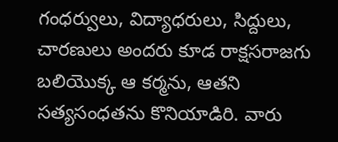గంధర్వులు, విద్యాధరులు, సిద్దులు, చారణులు అందరు కూడ రాక్షసరాజగు బలియొక్క ఆ కర్మను, ఆతని సత్యసంధతను కొనియాడిరి. వారు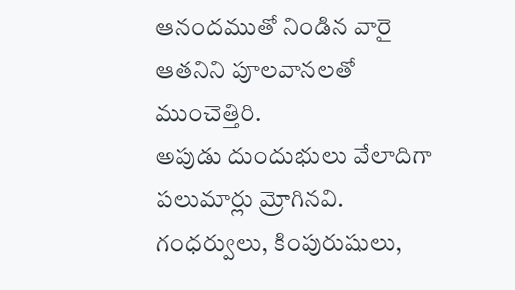ఆనందముతో నిండిన వారై ఆతనిని పూలవానలతో ముంచెత్తిరి.
అపుడు దుందుభులు వేలాదిగా పలుమార్లు మ్రోగినవి. గంధర్వులు, కింపురుషులు,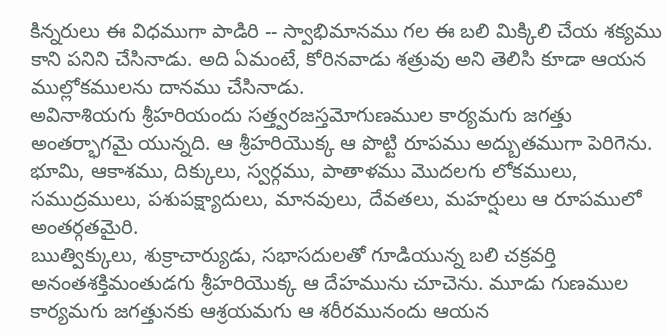కిన్నరులు ఈ విధముగా పాడిరి -- స్వాభిమానము గల ఈ బలి మిక్కిలి చేయ శక్యము కాని పనిని చేసినాడు. అది ఏమంటే, కోరినవాడు శత్రువు అని తెలిసి కూడా ఆయన ముల్లోకములను దానము చేసినాడు.
అవినాశియగు శ్రీహరియందు సత్త్వరజస్తమోగుణముల కార్యమగు జగత్తు అంతర్భాగమై యున్నది. ఆ శ్రీహరియొక్క ఆ పొట్టి రూపము అద్బుతముగా పెరిగెను. భూమి, ఆకాశము, దిక్కులు, స్వర్గము, పాతాళము మొదలగు లోకములు, సముద్రములు, పశుపక్ష్యాదులు, మానవులు, దేవతలు, మహర్షులు ఆ రూపములో అంతర్గతమైరి.
ఋత్విక్కులు, శుక్రాచార్యుడు, సభాసదులతో గూడియున్న బలి చక్రవర్తి అనంతశక్తిమంతుడగు శ్రీహరియొక్క ఆ దేహమును చూచెను. మూడు గుణముల కార్యమగు జగత్తునకు ఆశ్రయమగు ఆ శరీరమునందు ఆయన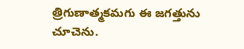త్రిగుణాత్మకమగు ఈ జగత్తును చూచెను.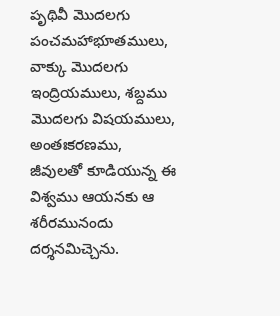పృథివీ మొదలగు పంచమహాభూతములు, వాక్కు మొదలగు ఇంద్రియములు, శబ్దము మొదలగు విషయములు, అంతఃకరణము, జీవులతో కూడియున్న ఈ విశ్వము ఆయనకు ఆ శరీరమునందు దర్శనమిచ్చెను.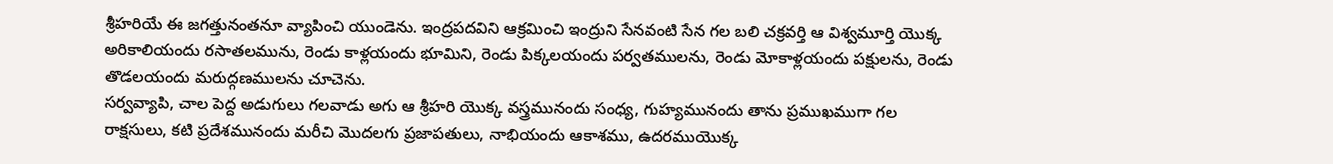శ్రీహరియే ఈ జగత్తునంతనూ వ్యాపించి యుండెను. ఇంద్రపదవిని ఆక్రమించి ఇంద్రుని సేనవంటి సేన గల బలి చక్రవర్తి ఆ విశ్వమూర్తి యొక్క అరికాలియందు రసాతలమును, రెండు కాళ్లయందు భూమిని, రెండు పిక్కలయందు పర్వతములను, రెండు మోకాళ్లయందు పక్షులను, రెండు తొడలయందు మరుద్గణములను చూచెను.
సర్వవ్యాపి, చాల పెద్ద అడుగులు గలవాడు అగు ఆ శ్రీహరి యొక్క వస్త్రమునందు సంధ్య, గుహ్యమునందు తాను ప్రముఖముగా గల రాక్షసులు, కటి ప్రదేశమునందు మరీచి మొదలగు ప్రజాపతులు, నాభియందు ఆకాశము, ఉదరముయొక్క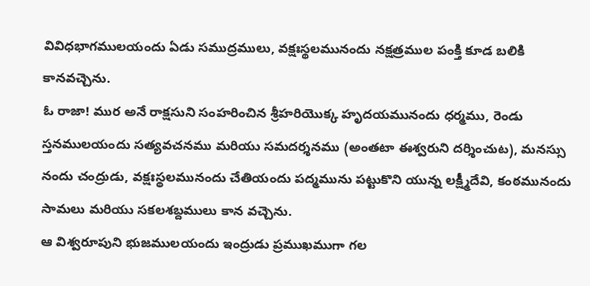వివిధభాగములయందు ఏడు సముద్రములు, వక్షఃస్థలమునందు నక్షత్రముల పంక్తి కూడ బలికి కానవచ్చెను.
ఓ రాజా! ముర అనే రాక్షసుని సంహరించిన శ్రీహరియొక్క హృదయమునందు ధర్మము, రెండు స్తనములయందు సత్యవచనము మరియు సమదర్శనము (అంతటా ఈశ్వరుని దర్శించుట), మనస్సు నందు చంద్రుడు, వక్షఃస్థలమునందు చేతియందు పద్మమును పట్టుకొని యున్న లక్ష్మీదేవి, కంఠమునందు సామలు మరియు సకలశబ్దములు కాన వచ్చెను.
ఆ విశ్వరూపుని భుజములయందు ఇంద్రుడు ప్రముఖముగా గల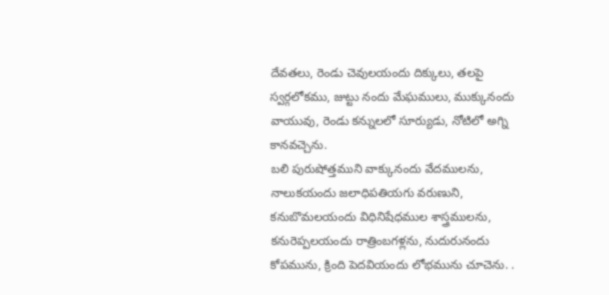దేవతలు, రెండు చెవులయందు దిక్కులు, తలపై స్వర్గలోకము, జుట్టు నందు మేఘములు, ముక్కునందు వాయువు, రెండు కన్నులలో సూర్యుడు, నోటిలో అగ్ని కానవచ్చెను.
బలి పురుషోత్తముని వాక్కునందు వేదములను, నాలుకయందు జలాధిపతియగు వరుణుని, కనుబొమలయందు విధినిషేధముల శాస్త్రములను, కనురెప్పలయందు రాత్రింబగళ్లను, నుదురునందు కోపమును, క్రింది పెదవియందు లోభమును చూచెను. .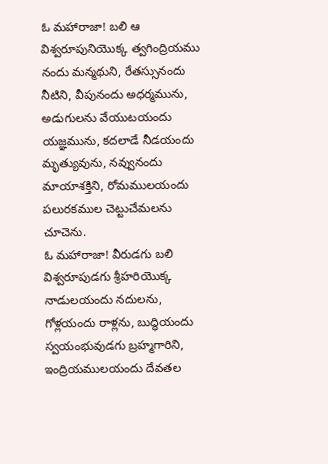ఓ మహారాజా! బలి ఆ విశ్వరూపునియొక్క త్వగింద్రియము నందు మన్మథుని, రేతస్సునందు నీటిని, వీపునందు అధర్మమును, అడుగులను వేయుటయందు యజ్ఞమును, కదలాడే నీడయందు మృత్యువును, నవ్వునందు మాయాశక్తిని, రోమములయందు పలురకముల చెట్టుచేమలను చూచెను.
ఓ మహారాజా! వీరుడగు బలి విశ్వరూపుడగు శ్రీహరియొక్క నాడులయందు నదులను, గోళ్లయందు రాళ్లను, బుద్ధియందు స్వయంభువుడగు బ్రహ్మగారిని, ఇంద్రియములయందు దేవతల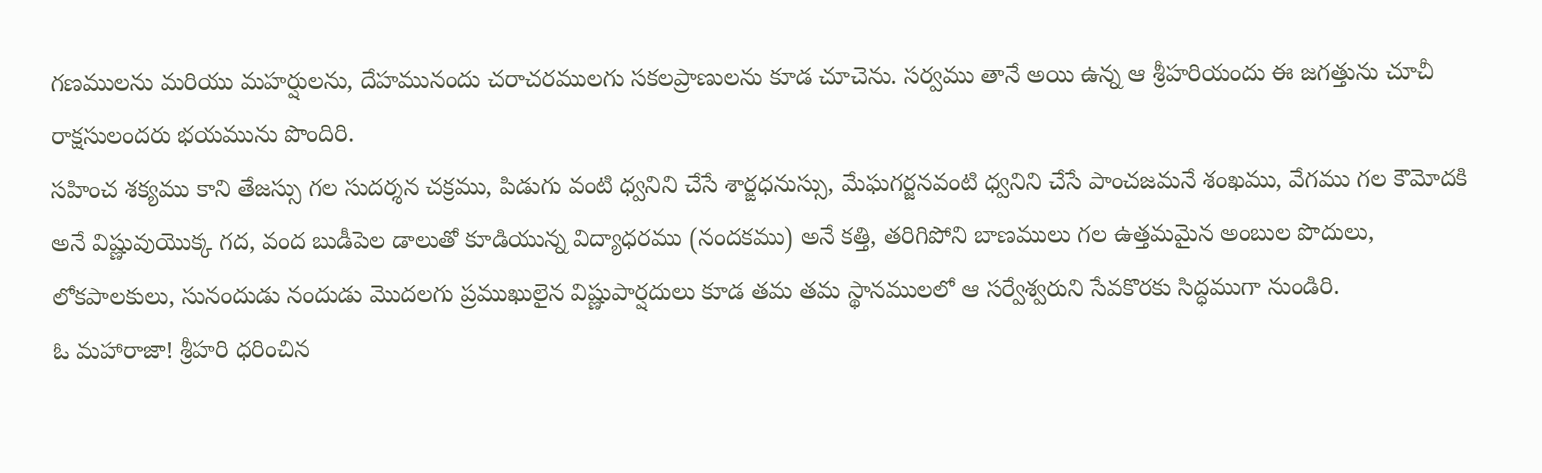గణములను మరియు మహర్షులను, దేహమునందు చరాచరములగు సకలప్రాణులను కూడ చూచెను. సర్వము తానే అయి ఉన్న ఆ శ్రీహరియందు ఈ జగత్తును చూచీ రాక్షసులందరు భయమును పొందిరి.
సహించ శక్యము కాని తేజస్సు గల సుదర్శన చక్రము, పిడుగు వంటి ధ్వనిని చేసే శార్ఙధనుస్సు, మేఘగర్జనవంటి ధ్వనిని చేసే పాంచజమనే శంఖము, వేగము గల కౌమోదకి అనే విష్ణువుయొక్క గద, వంద బుడీపెల డాలుతో కూడియున్న విద్యాధరము (నందకము) అనే కత్తి, తరిగిపోని బాణములు గల ఉత్తమమైన అంబుల పొదులు, లోకపాలకులు, సునందుడు నందుడు మొదలగు ప్రముఖులైన విష్ణుపార్షదులు కూడ తమ తమ స్థానములలో ఆ సర్వేశ్వరుని సేవకొరకు సిద్ధముగా నుండిరి.
ఓ మహారాజా! శ్రీహరి ధరించిన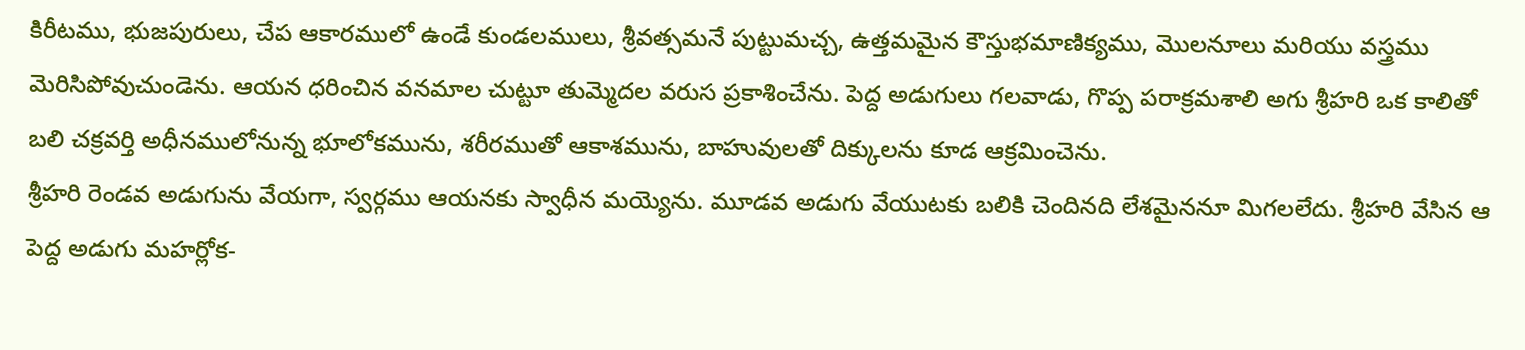కిరీటము, భుజపురులు, చేప ఆకారములో ఉండే కుండలములు, శ్రీవత్సమనే పుట్టుమచ్చ, ఉత్తమమైన కౌస్తుభమాణిక్యము, మొలనూలు మరియు వస్త్రము మెరిసిపోవుచుండెను. ఆయన ధరించిన వనమాల చుట్టూ తుమ్మెదల వరుస ప్రకాశించేను. పెద్ద అడుగులు గలవాడు, గొప్ప పరాక్రమశాలి అగు శ్రీహరి ఒక కాలితో బలి చక్రవర్తి అధీనములోనున్న భూలోకమును, శరీరముతో ఆకాశమును, బాహువులతో దిక్కులను కూడ ఆక్రమించెను.
శ్రీహరి రెండవ అడుగును వేయగా, స్వర్గము ఆయనకు స్వాధీన మయ్యెను. మూడవ అడుగు వేయుటకు బలికి చెందినది లేశమైననూ మిగలలేదు. శ్రీహరి వేసిన ఆ పెద్ద అడుగు మహర్లోక-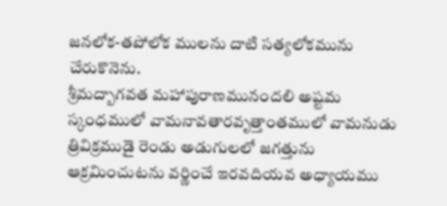జనలోక-తపోలోక ములను దాటి సత్యలోకమును చేరుకొనెను.
శ్రీమద్బాగవత మహాపురాణమునందలి అష్టమ స్కంధములో వామనావతారవృత్తాంతములో వామనుడు త్రివిక్రముడై రెండు అడుగులలో జగత్తును ఆక్రమించుటను వర్ణించే ఇరవదియవ అధ్యాయము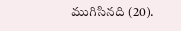ముగిసినది (20).